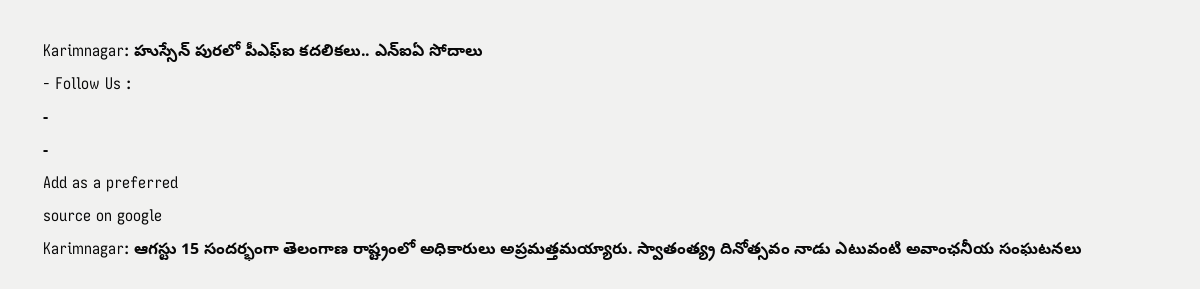Karimnagar: హుస్సేన్ పురలో పీఎఫ్ఐ కదలికలు.. ఎన్ఐఏ సోదాలు
- Follow Us :
-
-
Add as a preferred
source on google
Karimnagar: ఆగస్టు 15 సందర్భంగా తెలంగాణ రాష్ట్రంలో అధికారులు అప్రమత్తమయ్యారు. స్వాతంత్య్ర దినోత్సవం నాడు ఎటువంటి అవాంఛనీయ సంఘటనలు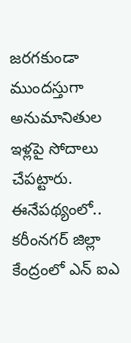జరగకుండా ముందస్తుగా అనుమానితుల ఇళ్లపై సోదాలు చేపట్టారు. ఈనేపథ్యంలో.. కరీంనగర్ జిల్లా కేంద్రంలో ఎన్ ఐఎ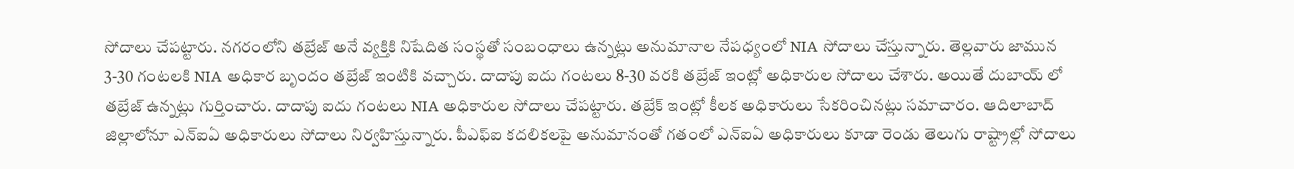సోదాలు చేపట్టారు. నగరంలోని తబ్రేజ్ అనే వ్యక్తికి నిషేదిత సంస్థతో సంబంధాలు ఉన్నట్లు అనుమానాల నేపధ్యంలో NIA సోదాలు చేస్తున్నారు. తెల్లవారు జామున 3-30 గంటలకి NIA అధికార బృందం తబ్రేజ్ ఇంటికి వచ్చారు. దాదాపు ఐదు గంటలు 8-30 వరకి తబ్రేజ్ ఇంట్లో అధికారుల సోదాలు చేశారు. అయితే దుబాయ్ లో తబ్రేజ్ ఉన్నట్లు గుర్తించారు. దాదాపు ఐదు గంటలు NIA అధికారుల సోదాలు చేపట్టారు. తబ్రేక్ ఇంట్లో కీలక అధికారులు సేకరించినట్లు సమాచారం. ఆదిలాబాద్ జిల్లాలోనూ ఎన్ఐఏ అధికారులు సోదాలు నిర్వహిస్తున్నారు. పీఎఫ్ఐ కదలికలపై అనుమానంతో గతంలో ఎన్ఐఏ అధికారులు కూడా రెండు తెలుగు రాష్ట్రాల్లో సోదాలు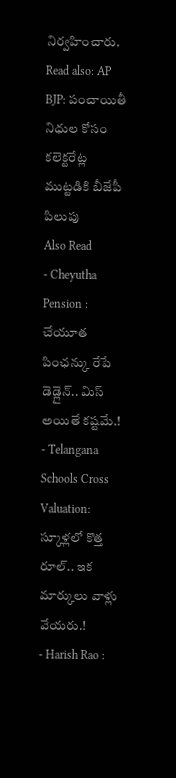నిర్వహించారు.
Read also: AP BJP: పంచాయితీ నిధుల కోసం కలెక్టరేట్ల ముట్టడికి బీజేపీ పిలుపు
Also Read
- Cheyutha Pension : చేయూత పింఛన్కు రేపే డెడ్లైన్.. మిస్ అయితే కష్టమే.!
- Telangana Schools Cross Valuation: స్కూళ్లలో కొత్త రూల్.. ఇక మార్కులు వాళ్లు వేయరు.!
- Harish Rao :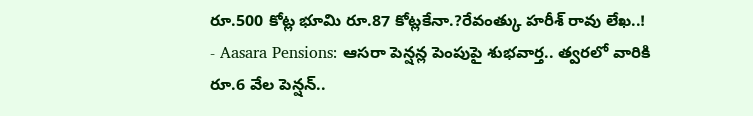రూ.500 కోట్ల భూమి రూ.87 కోట్లకేనా.?రేవంత్కు హరీశ్ రావు లేఖ..!
- Aasara Pensions: ఆసరా పెన్షన్ల పెంపుపై శుభవార్త.. త్వరలో వారికి రూ.6 వేల పెన్షన్..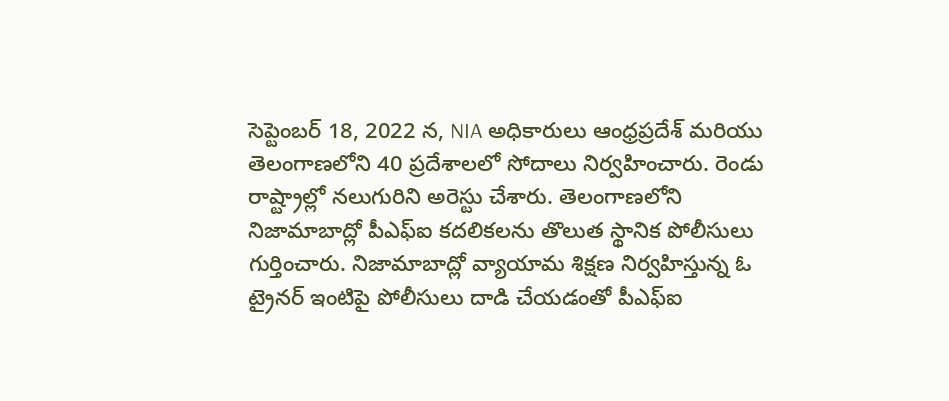సెప్టెంబర్ 18, 2022 న, NIA అధికారులు ఆంధ్రప్రదేశ్ మరియు తెలంగాణలోని 40 ప్రదేశాలలో సోదాలు నిర్వహించారు. రెండు రాష్ట్రాల్లో నలుగురిని అరెస్టు చేశారు. తెలంగాణలోని నిజామాబాద్లో పీఎఫ్ఐ కదలికలను తొలుత స్థానిక పోలీసులు గుర్తించారు. నిజామాబాద్లో వ్యాయామ శిక్షణ నిర్వహిస్తున్న ఓ ట్రైనర్ ఇంటిపై పోలీసులు దాడి చేయడంతో పీఎఫ్ఐ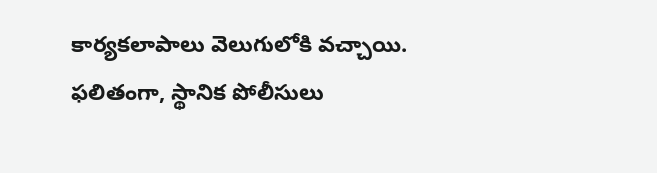కార్యకలాపాలు వెలుగులోకి వచ్చాయి. ఫలితంగా, స్థానిక పోలీసులు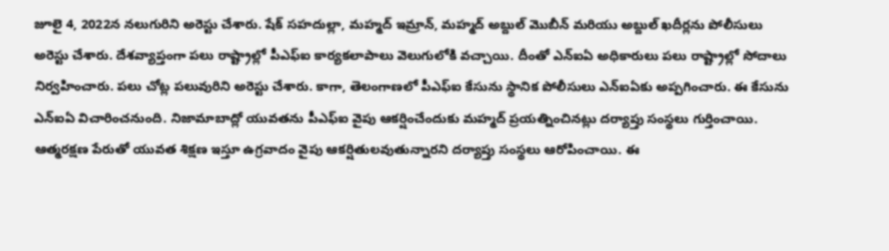జూలై 4, 2022న నలుగురిని అరెస్టు చేశారు. షేక్ సహదుల్లా, మహ్మద్ ఇమ్రాన్, మహ్మద్ అబ్దుల్ మొబీన్ మరియు అబ్దుల్ ఖదీర్లను పోలీసులు అరెస్టు చేశారు. దేశవ్యాప్తంగా పలు రాష్ట్రాల్లో పీఎఫ్ఐ కార్యకలాపాలు వెలుగులోకి వచ్చాయి. దీంతో ఎన్ఐఏ అధికారులు పలు రాష్ట్రాల్లో సోదాలు నిర్వహించారు. పలు చోట్ల పలువురిని అరెస్టు చేశారు. కాగా, తెలంగాణలో పీఎఫ్ఐ కేసును స్థానిక పోలీసులు ఎన్ఐఏకు అప్పగించారు. ఈ కేసును ఎన్ఐఏ విచారించనుంది. నిజామాబాద్లో యువతను పీఎఫ్ఐ వైపు ఆకర్షించేందుకు మహ్మద్ ప్రయత్నించినట్లు దర్యాప్తు సంస్థలు గుర్తించాయి. ఆత్మరక్షణ పేరుతో యువత శిక్షణ ఇస్తూ ఉగ్రవాదం వైపు ఆకర్షితులవుతున్నారని దర్యాప్తు సంస్థలు ఆరోపించాయి. ఈ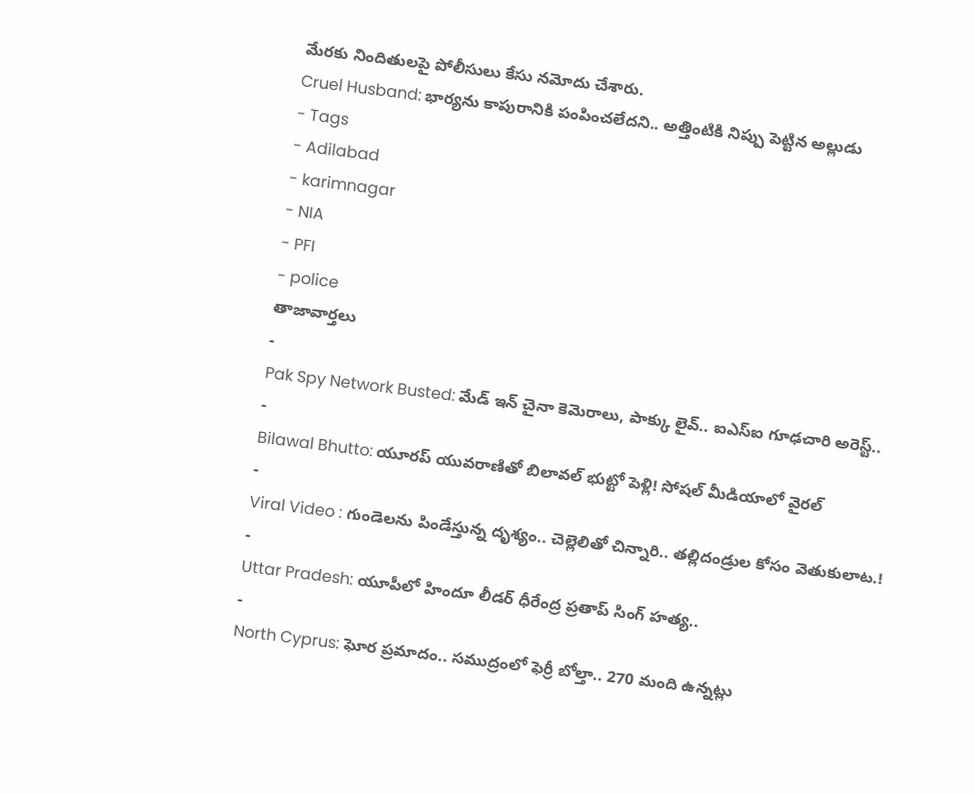మేరకు నిందితులపై పోలీసులు కేసు నమోదు చేశారు.
Cruel Husband: భార్యను కాపురానికి పంపించలేదని.. అత్తింటికి నిప్పు పెట్టిన అల్లుడు
- Tags
- Adilabad
- karimnagar
- NIA
- PFI
- police
తాజావార్తలు
-
Pak Spy Network Busted: మేడ్ ఇన్ చైనా కెమెరాలు, పాక్కు లైవ్.. ఐఎస్ఐ గూఢచారి అరెస్ట్..
-
Bilawal Bhutto: యూరప్ యువరాణితో బిలావల్ భుట్టో పెళ్లి! సోషల్ మీడియాలో వైరల్
-
Viral Video : గుండెలను పిండేస్తున్న దృశ్యం.. చెల్లెలితో చిన్నారి.. తల్లిదండ్రుల కోసం వెతుకులాట.!
-
Uttar Pradesh: యూపీలో హిందూ లీడర్ ధీరేంద్ర ప్రతాప్ సింగ్ హత్య..
-
North Cyprus: ఘోర ప్రమాదం.. సముద్రంలో ఫెర్రీ బోల్తా.. 270 మంది ఉన్నట్లు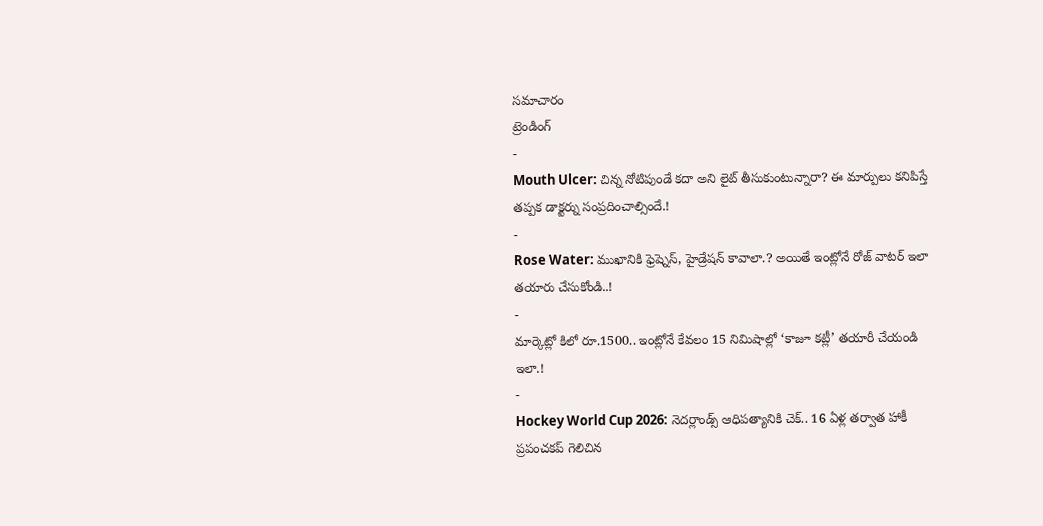సమాచారం
ట్రెండింగ్
-
Mouth Ulcer: చిన్న నోటిపుండే కదా అని లైట్ తీసుకుంటున్నారా? ఈ మార్పులు కనిపిస్తే తప్పక డాక్టర్ను సంప్రదించాల్సిందే.!
-
Rose Water: ముఖానికి ఫ్రెష్నెస్, హైడ్రేషన్ కావాలా.? అయితే ఇంట్లోనే రోజ్ వాటర్ ఇలా తయారు చేసుకోండి..!
-
మార్కెట్లో కిలో రూ.1500.. ఇంట్లోనే కేవలం 15 నిమిషాల్లో ‘కాజూ కట్లీ’ తయారీ చేయండి ఇలా.!
-
Hockey World Cup 2026: నెదర్లాండ్స్ ఆధిపత్యానికి చెక్.. 16 ఏళ్ల తర్వాత హాకీ ప్రపంచకప్ గెలిచిన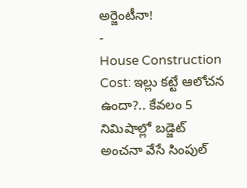అర్జెంటీనా!
-
House Construction Cost: ఇల్లు కట్టే ఆలోచన ఉందా?.. కేవలం 5 నిమిషాల్లో బడ్జెట్ అంచనా వేసే సింపుల్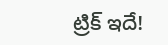ట్రిక్ ఇదే!